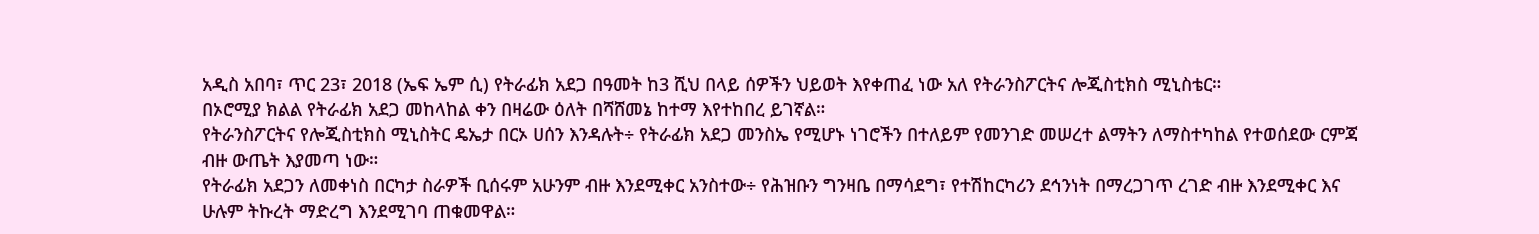አዲስ አበባ፣ ጥር 23፣ 2018 (ኤፍ ኤም ሲ) የትራፊክ አደጋ በዓመት ከ3 ሺህ በላይ ሰዎችን ህይወት እየቀጠፈ ነው አለ የትራንስፖርትና ሎጂስቲክስ ሚኒስቴር።
በኦሮሚያ ክልል የትራፊክ አደጋ መከላከል ቀን በዛሬው ዕለት በሻሸመኔ ከተማ እየተከበረ ይገኛል።
የትራንስፖርትና የሎጂስቲክስ ሚኒስትር ዴኤታ በርኦ ሀሰን እንዳሉት÷ የትራፊክ አደጋ መንስኤ የሚሆኑ ነገሮችን በተለይም የመንገድ መሠረተ ልማትን ለማስተካከል የተወሰደው ርምጃ ብዙ ውጤት እያመጣ ነው።
የትራፊክ አደጋን ለመቀነስ በርካታ ስራዎች ቢሰሩም አሁንም ብዙ እንደሚቀር አንስተው÷ የሕዝቡን ግንዛቤ በማሳደግ፣ የተሽከርካሪን ደኅንነት በማረጋገጥ ረገድ ብዙ እንደሚቀር እና ሁሉም ትኩረት ማድረግ እንደሚገባ ጠቁመዋል።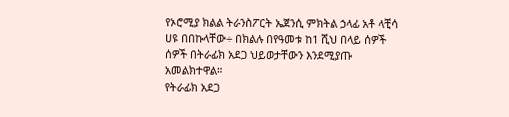የኦሮሚያ ክልል ትራንስፖርት ኤጀንሲ ምክትል ኃላፊ አቶ ላቺሳ ሀዩ በበኩላቸው÷ በክልሉ በየዓመቱ ከ1 ሺህ በላይ ሰዎች ሰዎች በትራፊክ አደጋ ህይወታቸውን እንደሚያጡ አመልክተዋል።
የትራፊክ አደጋ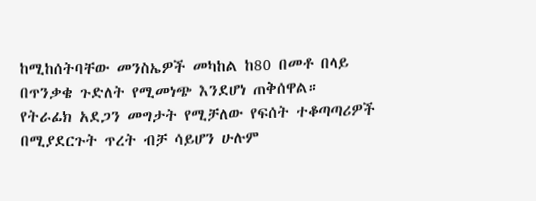ከሚከሰትባቸው መንስኤዎች መካከል ከ80 በመቶ በላይ በጥንቃቄ ጉድለት የሚመነጭ እንደሆነ ጠቅሰዋል።
የትራፊክ አደጋን መግታት የሚቻለው የፍሰት ተቆጣጣሪዎች በሚያደርጉት ጥረት ብቻ ሳይሆን ሁሉም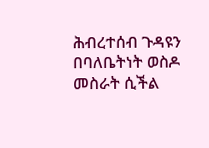ሕብረተሰብ ጉዳዩን በባለቤትነት ወስዶ መስራት ሲችል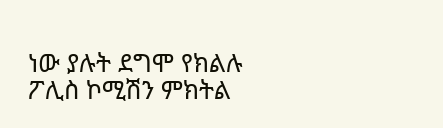ነው ያሉት ደግሞ የክልሉ ፖሊስ ኮሚሽን ምክትል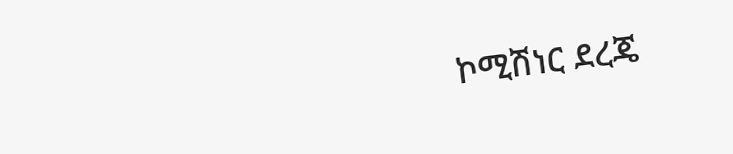ኮሚሽነር ደረጄ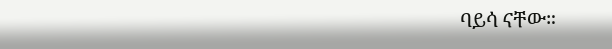ባይሳ ናቸው።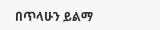በጥላሁን ይልማ